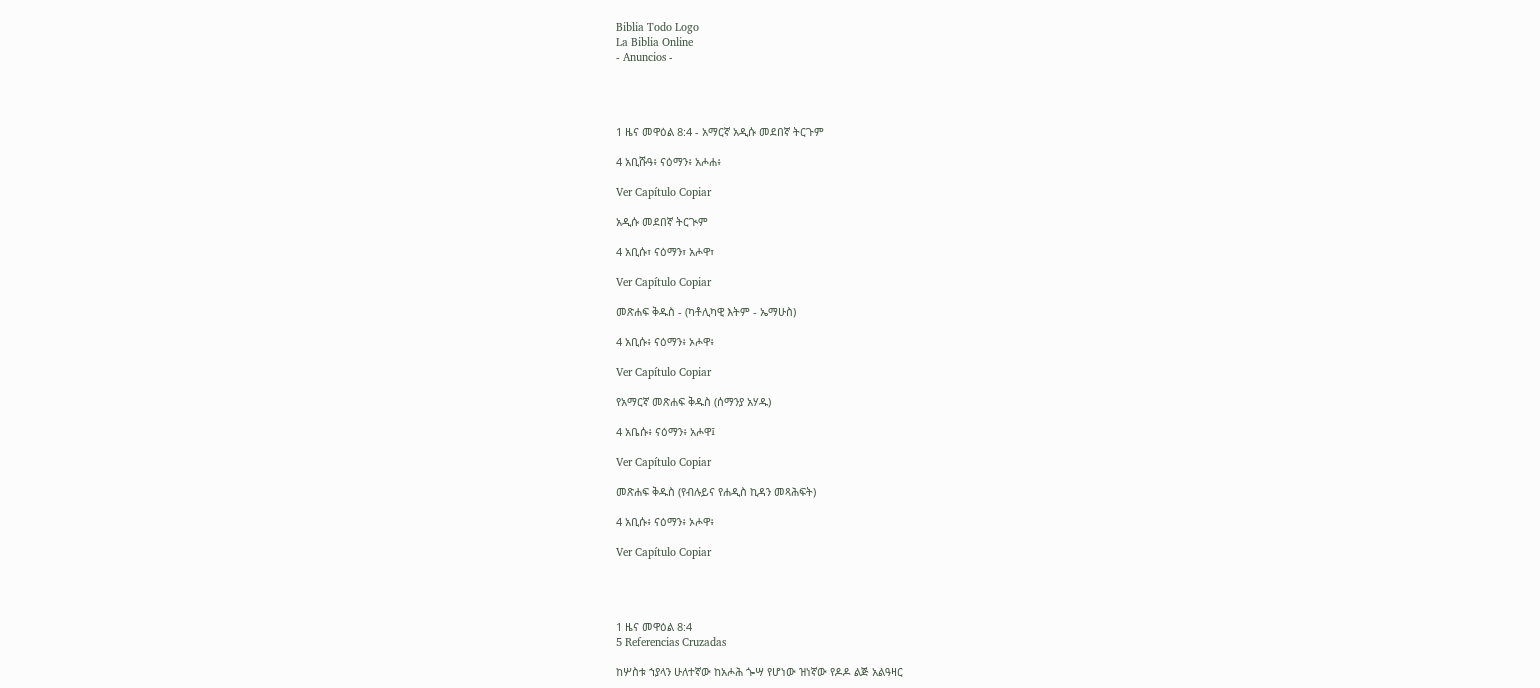Biblia Todo Logo
La Biblia Online
- Anuncios -




1 ዜና መዋዕል 8:4 - አማርኛ አዲሱ መደበኛ ትርጉም

4 አቢሹዓ፥ ናዕማን፥ አሖሐ፥

Ver Capítulo Copiar

አዲሱ መደበኛ ትርጒም

4 አቢሱ፣ ናዕማን፣ አሖዋ፣

Ver Capítulo Copiar

መጽሐፍ ቅዱስ - (ካቶሊካዊ እትም - ኤማሁስ)

4 አቢሱ፥ ናዕማን፥ ኦሖዋ፥

Ver Capítulo Copiar

የአማርኛ መጽሐፍ ቅዱስ (ሰማንያ አሃዱ)

4 አቤሱ፥ ናዕማን፥ አሖዋ፤

Ver Capítulo Copiar

መጽሐፍ ቅዱስ (የብሉይና የሐዲስ ኪዳን መጻሕፍት)

4 አቢሱ፥ ናዕማን፥ ኦሖዋ፥

Ver Capítulo Copiar




1 ዜና መዋዕል 8:4
5 Referencias Cruzadas

ከሦስቱ ኀያላን ሁለተኛው ከአሖሕ ጐሣ የሆነው ዝነኛው የዶዶ ልጅ አልዓዛር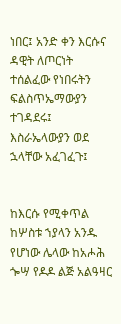ነበር፤ አንድ ቀን እርሱና ዳዊት ለጦርነት ተሰልፈው የነበሩትን ፍልስጥኤማውያን ተገዳደሩ፤ እስራኤላውያን ወደ ኋላቸው አፈገፈጉ፤


ከእርሱ የሚቀጥል ከሦስቱ ኀያላን አንዱ የሆነው ሌላው ከአሖሕ ጐሣ የዶዶ ልጅ አልዓዛር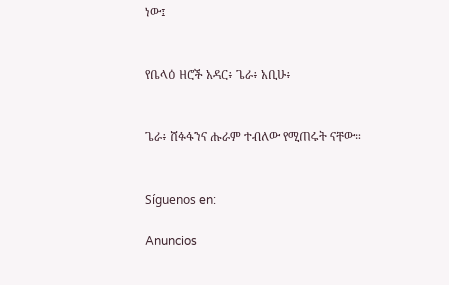ነው፤


የቤላዕ ዘሮች አዳር፥ ጌራ፥ አቢሁ፥


ጌራ፥ ሸፉፋንና ሑራም ተብለው የሚጠሩት ናቸው።


Síguenos en:

Anuncios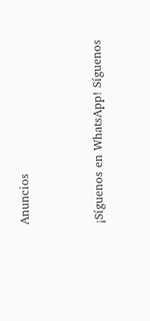Anuncios


¡Síguenos en WhatsApp! Síguenos